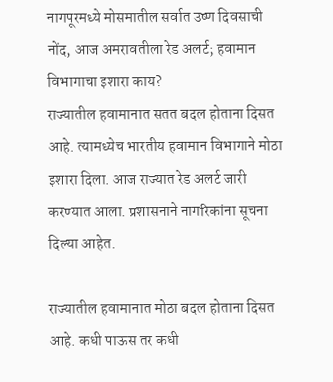नागपूरमध्ये मोसमातील सर्वात उष्ण दिवसाची नोंद, आज अमरावतीला रेड अलर्ट; हवामान विभागाचा इशारा काय?
राज्यातील हवामानात सतत बदल होताना दिसत आहे. त्यामध्येच भारतीय हवामान विभागाने मोठा इशारा दिला. आज राज्यात रेड अलर्ट जारी करण्यात आला. प्रशासनाने नागरिकांना सूचना दिल्या आहेत.

राज्यातील हवामानात मोठा बदल होताना दिसत आहे. कधी पाऊस तर कधी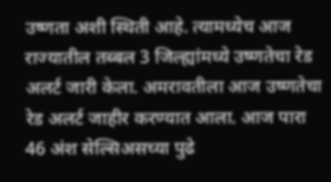उष्णता अशी स्थिती आहे. त्यामध्येच आज राज्यातील तब्बल 3 जिल्ह्यांमध्ये उष्णतेचा रेड अलर्ट जारी केला. अमरावतीला आज उष्णतेचा रेड अलर्ट जाहीर करण्यात आला. आज पारा 46 अंश सेल्सिअसच्या पुढे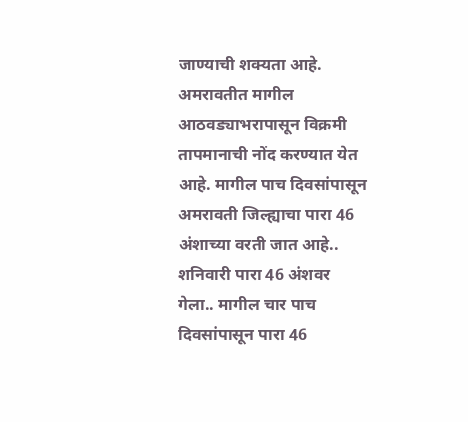जाण्याची शक्यता आहे. अमरावतीत मागील आठवड्याभरापासून विक्रमी तापमानाची नोंद करण्यात येत आहे. मागील पाच दिवसांपासून अमरावती जिल्ह्याचा पारा 46 अंशाच्या वरती जात आहे.. शनिवारी पारा 46 अंशवर गेला.. मागील चार पाच दिवसांपासून पारा 46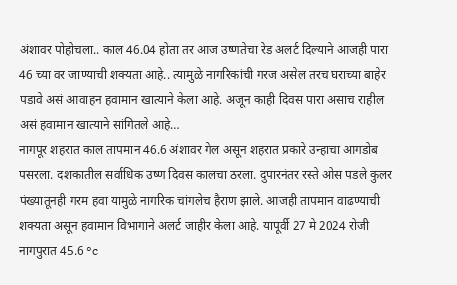अंशावर पोहोचला.. काल 46.04 होता तर आज उष्णतेचा रेड अलर्ट दिल्याने आजही पारा 46 च्या वर जाण्याची शक्यता आहे.. त्यामुळे नागरिकांची गरज असेल तरच घराच्या बाहेर पडावे असं आवाहन हवामान खात्याने केला आहे. अजून काही दिवस पारा असाच राहील असं हवामान खात्याने सांगितले आहे…
नागपूर शहरात काल तापमान 46.6 अंशावर गेल असून शहरात प्रकारे उन्हाचा आगडोब पसरला. दशकातील सर्वाधिक उष्ण दिवस कालचा ठरला. दुपारनंतर रस्ते ओस पडले कुलर पंख्यातूनही गरम हवा यामुळे नागरिक चांगलेच हैराण झाले. आजही तापमान वाढण्याची शक्यता असून हवामान विभागाने अलर्ट जाहीर केला आहे. यापूर्वी 27 मे 2024 रोजी नागपुरात 45.6 °c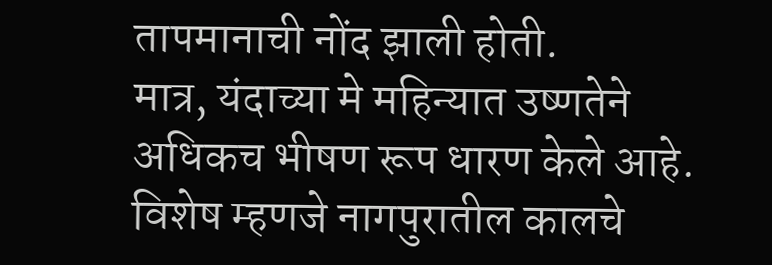तापमानाची नोंद झाली होती.
मात्र, यंदाच्या मे महिन्यात उष्णतेने अधिकच भीषण रूप धारण केले आहे. विशेष म्हणजे नागपुरातील कालचे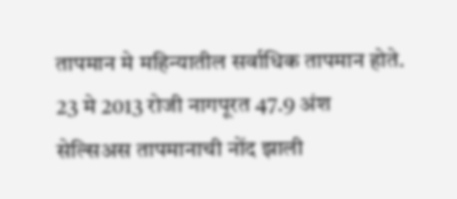तापमान मे महिन्यातील सर्वाधिक तापमान होते. 23 मे 2013 रोजी नागपूरत 47.9 अंश सेल्सिअस तापमानाची नोंद झाली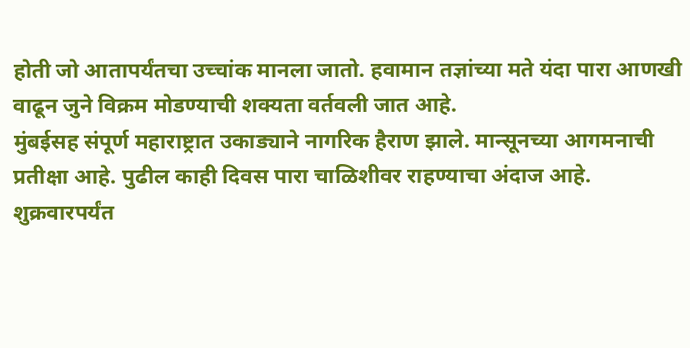होती जो आतापर्यंतचा उच्चांक मानला जातो. हवामान तज्ञांच्या मते यंदा पारा आणखी वाढून जुने विक्रम मोडण्याची शक्यता वर्तवली जात आहे.
मुंबईसह संपूर्ण महाराष्ट्रात उकाड्याने नागरिक हैराण झाले. मान्सूनच्या आगमनाची प्रतीक्षा आहे. पुढील काही दिवस पारा चाळिशीवर राहण्याचा अंदाज आहे. शुक्रवारपर्यंत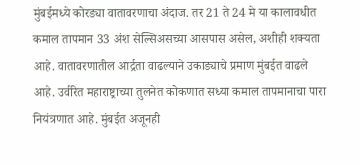मुंबईमध्ये कोरड्या वातावरणाचा अंदाज. तर 21 ते 24 मे या कालावधीत कमाल तापमान 33 अंश सेल्सिअसच्या आसपास असेल, अशीही शक्यता आहे. वातावरणातील आर्द्रता वाढल्याने उकाड्याचे प्रमाण मुंबईत वाढले आहे. उर्वरित महाराष्ट्राच्या तुलनेत कोकणात सध्या कमाल तापमानाचा पारा नियंत्रणात आहे. मुंबईत अजूनही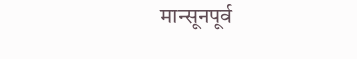मान्सूनपूर्व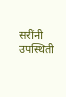सरींनी उपस्थिती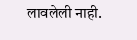लावलेली नाही.